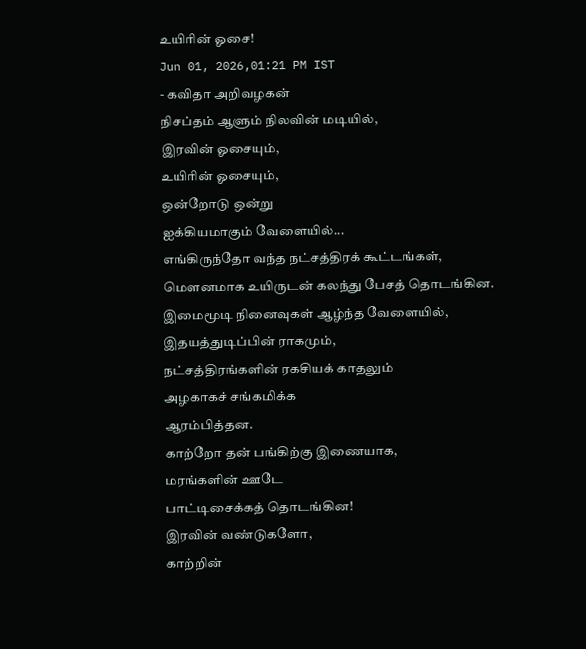உயிரின் ஓசை!
Jun 01, 2026,01:21 PM IST
- கவிதா அறிவழகன்
நிசப்தம் ஆளும் நிலவின் மடியில்,
இரவின் ஓசையும்,
உயிரின் ஓசையும்,
ஒன்றோடு ஒன்று
ஐக்கியமாகும் வேளையில்...
எங்கிருந்தோ வந்த நட்சத்திரக் கூட்டங்கள்,
மௌனமாக உயிருடன் கலந்து பேசத் தொடங்கின.
இமைமூடி நினைவுகள் ஆழ்ந்த வேளையில்,
இதயத்துடிப்பின் ராகமும்,
நட்சத்திரங்களின் ரகசியக் காதலும்
அழகாகச் சங்கமிக்க
ஆரம்பித்தன.
காற்றோ தன் பங்கிற்கு இணையாக,
மரங்களின் ஊடே
பாட்டிசைக்கத் தொடங்கின!
இரவின் வண்டுகளோ,
காற்றின்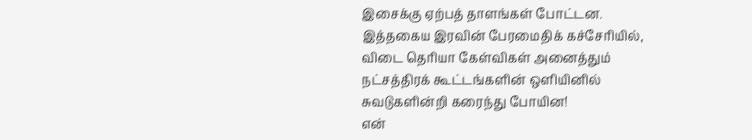இசைக்கு ஏற்பத் தாளங்கள் போட்டன.
இத்தகைய இரவின் பேரமைதிக் கச்சேரியில்,
விடை தெரியா கேள்விகள் அனைத்தும்
நட்சத்திரக் கூட்டங்களின் ஒளியினில்
சுவடுகளின்றி கரைந்து போயின!
என்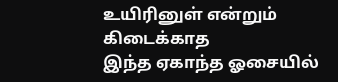உயிரினுள் என்றும் கிடைக்காத
இந்த ஏகாந்த ஓசையில்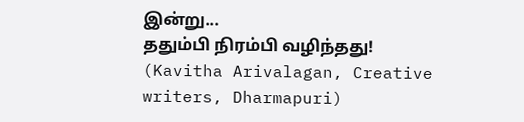இன்று...
ததும்பி நிரம்பி வழிந்தது!
(Kavitha Arivalagan, Creative writers, Dharmapuri)